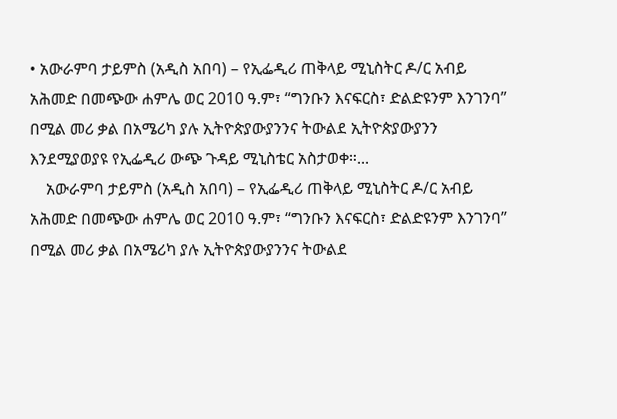• አውራምባ ታይምስ (አዲስ አበባ) – የኢፌዲሪ ጠቅላይ ሚኒስትር ዶ/ር አብይ አሕመድ በመጭው ሐምሌ ወር 2010 ዓ.ም፣ “ግንቡን እናፍርስ፣ ድልድዩንም እንገንባ” በሚል መሪ ቃል በአሜሪካ ያሉ ኢትዮጵያውያንንና ትውልደ ኢትዮጵያውያንን እንደሚያወያዩ የኢፌዲሪ ውጭ ጉዳይ ሚኒስቴር አስታወቀ።...
    አውራምባ ታይምስ (አዲስ አበባ) – የኢፌዲሪ ጠቅላይ ሚኒስትር ዶ/ር አብይ አሕመድ በመጭው ሐምሌ ወር 2010 ዓ.ም፣ “ግንቡን እናፍርስ፣ ድልድዩንም እንገንባ” በሚል መሪ ቃል በአሜሪካ ያሉ ኢትዮጵያውያንንና ትውልደ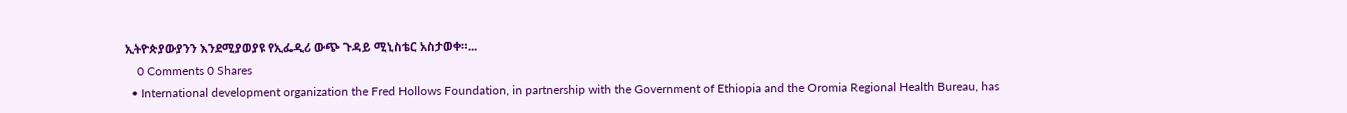ኢትዮጵያውያንን እንደሚያወያዩ የኢፌዲሪ ውጭ ጉዳይ ሚኒስቴር አስታወቀ።...
    0 Comments 0 Shares
  • International development organization the Fred Hollows Foundation, in partnership with the Government of Ethiopia and the Oromia Regional Health Bureau, has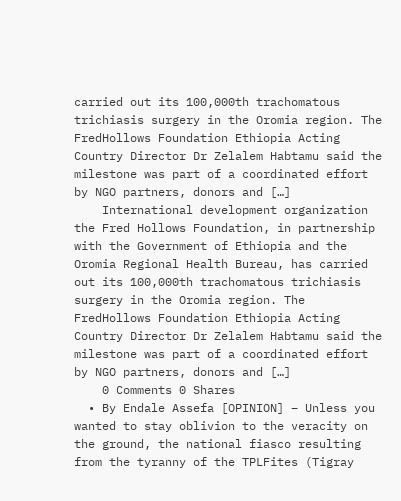carried out its 100,000th trachomatous trichiasis surgery in the Oromia region. The FredHollows Foundation Ethiopia Acting Country Director Dr Zelalem Habtamu said the milestone was part of a coordinated effort by NGO partners, donors and […]
    International development organization the Fred Hollows Foundation, in partnership with the Government of Ethiopia and the Oromia Regional Health Bureau, has carried out its 100,000th trachomatous trichiasis surgery in the Oromia region. The FredHollows Foundation Ethiopia Acting Country Director Dr Zelalem Habtamu said the milestone was part of a coordinated effort by NGO partners, donors and […]
    0 Comments 0 Shares
  • By Endale Assefa [OPINION] – Unless you wanted to stay oblivion to the veracity on the ground, the national fiasco resulting from the tyranny of the TPLFites (Tigray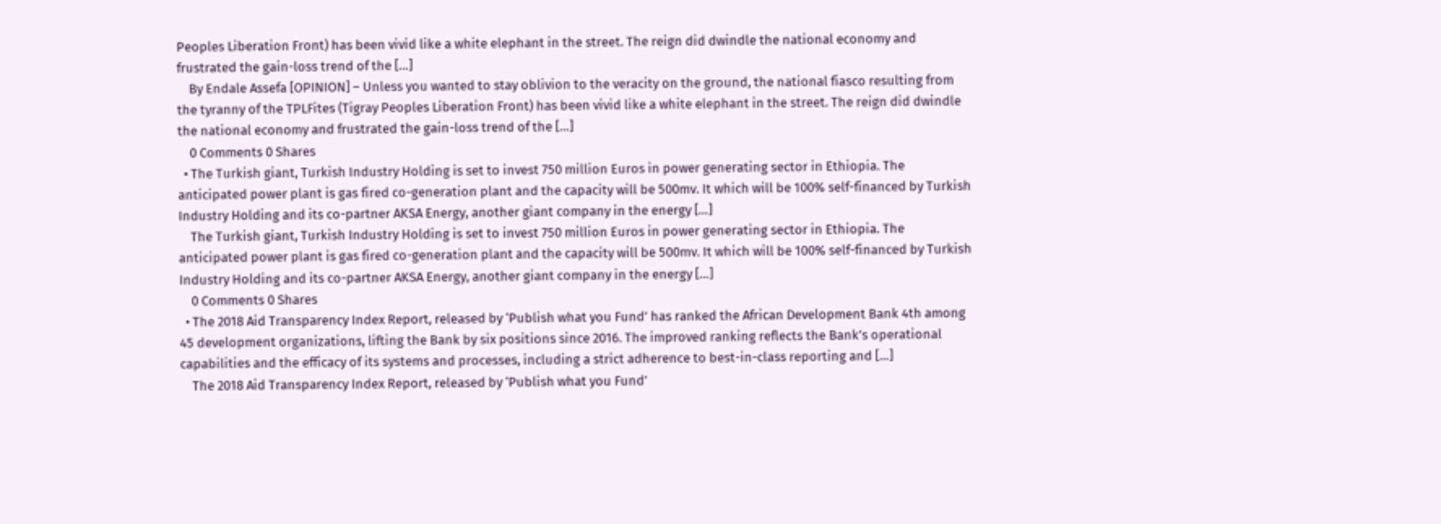Peoples Liberation Front) has been vivid like a white elephant in the street. The reign did dwindle the national economy and frustrated the gain-loss trend of the […]
    By Endale Assefa [OPINION] – Unless you wanted to stay oblivion to the veracity on the ground, the national fiasco resulting from the tyranny of the TPLFites (Tigray Peoples Liberation Front) has been vivid like a white elephant in the street. The reign did dwindle the national economy and frustrated the gain-loss trend of the […]
    0 Comments 0 Shares
  • The Turkish giant, Turkish Industry Holding is set to invest 750 million Euros in power generating sector in Ethiopia. The anticipated power plant is gas fired co-generation plant and the capacity will be 500mv. It which will be 100% self-financed by Turkish Industry Holding and its co-partner AKSA Energy, another giant company in the energy […]
    The Turkish giant, Turkish Industry Holding is set to invest 750 million Euros in power generating sector in Ethiopia. The anticipated power plant is gas fired co-generation plant and the capacity will be 500mv. It which will be 100% self-financed by Turkish Industry Holding and its co-partner AKSA Energy, another giant company in the energy […]
    0 Comments 0 Shares
  • The 2018 Aid Transparency Index Report, released by ‘Publish what you Fund’ has ranked the African Development Bank 4th among 45 development organizations, lifting the Bank by six positions since 2016. The improved ranking reflects the Bank’s operational capabilities and the efficacy of its systems and processes, including a strict adherence to best-in-class reporting and […]
    The 2018 Aid Transparency Index Report, released by ‘Publish what you Fund’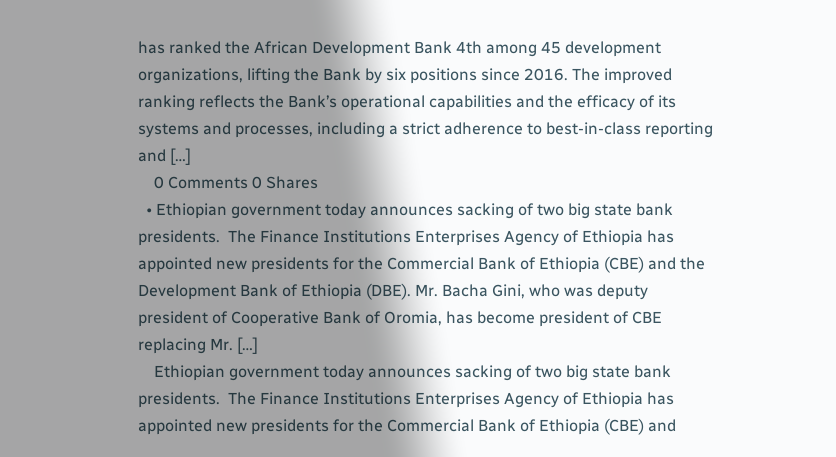has ranked the African Development Bank 4th among 45 development organizations, lifting the Bank by six positions since 2016. The improved ranking reflects the Bank’s operational capabilities and the efficacy of its systems and processes, including a strict adherence to best-in-class reporting and […]
    0 Comments 0 Shares
  • Ethiopian government today announces sacking of two big state bank presidents.  The Finance Institutions Enterprises Agency of Ethiopia has appointed new presidents for the Commercial Bank of Ethiopia (CBE) and the Development Bank of Ethiopia (DBE). Mr. Bacha Gini, who was deputy president of Cooperative Bank of Oromia, has become president of CBE replacing Mr. […]
    Ethiopian government today announces sacking of two big state bank presidents.  The Finance Institutions Enterprises Agency of Ethiopia has appointed new presidents for the Commercial Bank of Ethiopia (CBE) and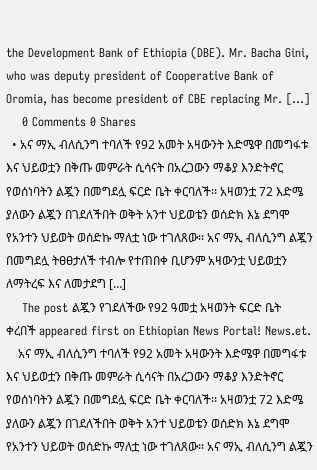the Development Bank of Ethiopia (DBE). Mr. Bacha Gini, who was deputy president of Cooperative Bank of Oromia, has become president of CBE replacing Mr. […]
    0 Comments 0 Shares
  • አና ማኢ ብለሲንግ ተባለች የ92 አመት አዛውንት እድሜዋ በመግፋቱ እና ህይወቷን በቅጡ መምራት ሲሳናት በአረጋውን ማቆያ እንድትኖር የወሰነባትን ልጇን በመግደሏ ፍርድ ቤት ቀርባለች፡፡ አዛወንቷ 72 እድሜ ያለውን ልጇን በገደለችበት ወቅት አንተ ህይወቴን ወሰድክ እኔ ደግሞ የአንተን ህይወት ወሰድኩ ማለቷ ነው ተገለጸው፡፡ አና ማኢ ብለሲንግ ልጇን በመግደሏ ትፀፀታለች ተብሎ የተጠበቀ ቢሆንም አዛውንቷ ህይወቷን ለማትረፍ እና ለመታደግ […]
    The post ልጇን የገደለችው የ92 ዓመቷ አዛወንት ፍርድ ቤት ቀረበች appeared first on Ethiopian News Portal! News.et.
    አና ማኢ ብለሲንግ ተባለች የ92 አመት አዛውንት እድሜዋ በመግፋቱ እና ህይወቷን በቅጡ መምራት ሲሳናት በአረጋውን ማቆያ እንድትኖር የወሰነባትን ልጇን በመግደሏ ፍርድ ቤት ቀርባለች፡፡ አዛወንቷ 72 እድሜ ያለውን ልጇን በገደለችበት ወቅት አንተ ህይወቴን ወሰድክ እኔ ደግሞ የአንተን ህይወት ወሰድኩ ማለቷ ነው ተገለጸው፡፡ አና ማኢ ብለሲንግ ልጇን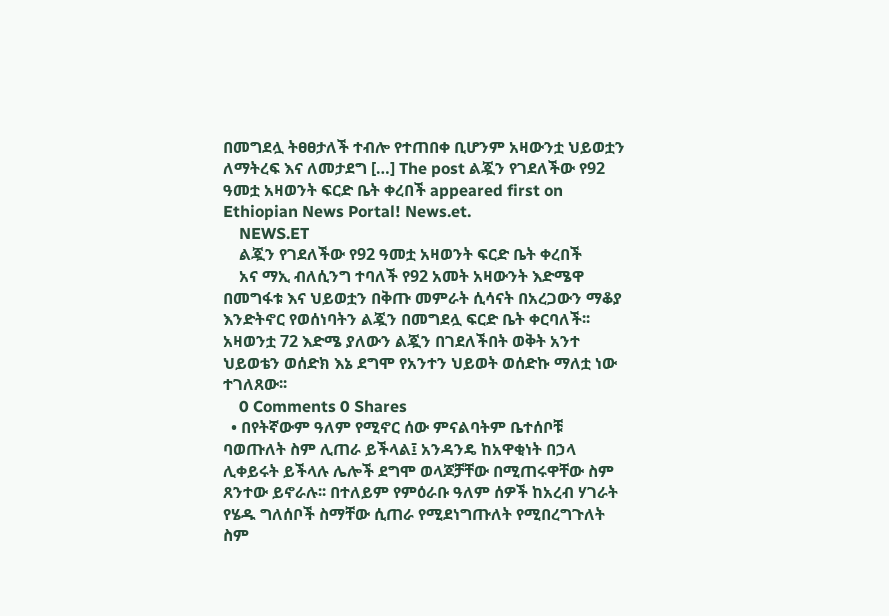በመግደሏ ትፀፀታለች ተብሎ የተጠበቀ ቢሆንም አዛውንቷ ህይወቷን ለማትረፍ እና ለመታደግ […] The post ልጇን የገደለችው የ92 ዓመቷ አዛወንት ፍርድ ቤት ቀረበች appeared first on Ethiopian News Portal! News.et.
    NEWS.ET
    ልጇን የገደለችው የ92 ዓመቷ አዛወንት ፍርድ ቤት ቀረበች
    አና ማኢ ብለሲንግ ተባለች የ92 አመት አዛውንት እድሜዋ በመግፋቱ እና ህይወቷን በቅጡ መምራት ሲሳናት በአረጋውን ማቆያ እንድትኖር የወሰነባትን ልጇን በመግደሏ ፍርድ ቤት ቀርባለች፡፡ አዛወንቷ 72 እድሜ ያለውን ልጇን በገደለችበት ወቅት አንተ ህይወቴን ወሰድክ እኔ ደግሞ የአንተን ህይወት ወሰድኩ ማለቷ ነው ተገለጸው፡፡
    0 Comments 0 Shares
  • በየትኛውም ዓለም የሚኖር ሰው ምናልባትም ቤተሰቦቹ ባወጡለት ስም ሊጠራ ይችላል፤ አንዳንዴ ከአዋቂነት በኃላ ሊቀይሩት ይችላሉ ሌሎች ደግሞ ወላጆቻቸው በሚጠሩዋቸው ስም ጸንተው ይኖራሉ፡፡ በተለይም የምዕራቡ ዓለም ሰዎች ከአረብ ሃገራት የሄዱ ግለሰቦች ስማቸው ሲጠራ የሚደነግጡለት የሚበረግጉለት ስም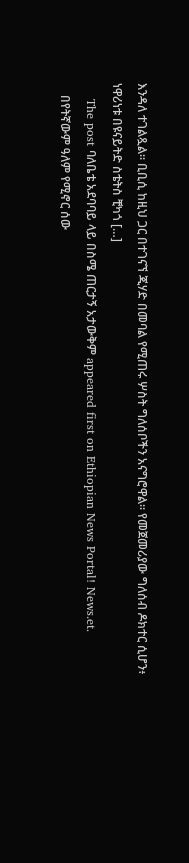እንዳለ ተገልጿል፡፡ ቢቢሲ ከዚህ ጋር በተገናኘ ጂሃድ በመባል የሚጠሩ ሦስት ግለሰቦችን አናግሮዋል፡፡ የመጀመሪያው ግለሰብ ዶክተር ሲሆን፥ ነዋሪነቱ በዩናይትድ ስቴትስ ቺካጎ […]
    The post ባለቤቴ አደባባይ ላይ በስሜ ጠርታኝ አታውቅም appeared first on Ethiopian News Portal! News.et.
    በየትኛውም ዓለም የሚኖር ሰው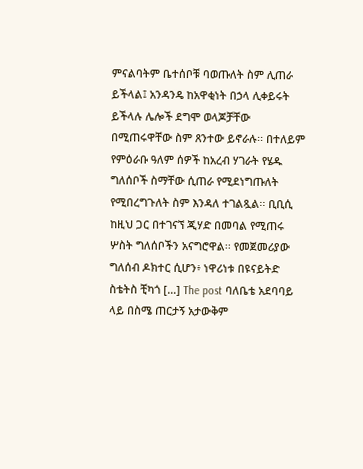ምናልባትም ቤተሰቦቹ ባወጡለት ስም ሊጠራ ይችላል፤ አንዳንዴ ከአዋቂነት በኃላ ሊቀይሩት ይችላሉ ሌሎች ደግሞ ወላጆቻቸው በሚጠሩዋቸው ስም ጸንተው ይኖራሉ፡፡ በተለይም የምዕራቡ ዓለም ሰዎች ከአረብ ሃገራት የሄዱ ግለሰቦች ስማቸው ሲጠራ የሚደነግጡለት የሚበረግጉለት ስም እንዳለ ተገልጿል፡፡ ቢቢሲ ከዚህ ጋር በተገናኘ ጂሃድ በመባል የሚጠሩ ሦስት ግለሰቦችን አናግሮዋል፡፡ የመጀመሪያው ግለሰብ ዶክተር ሲሆን፥ ነዋሪነቱ በዩናይትድ ስቴትስ ቺካጎ […] The post ባለቤቴ አደባባይ ላይ በስሜ ጠርታኝ አታውቅም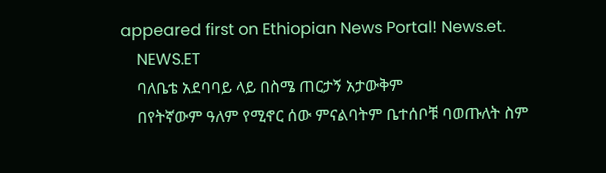appeared first on Ethiopian News Portal! News.et.
    NEWS.ET
    ባለቤቴ አደባባይ ላይ በስሜ ጠርታኝ አታውቅም
    በየትኛውም ዓለም የሚኖር ሰው ምናልባትም ቤተሰቦቹ ባወጡለት ስም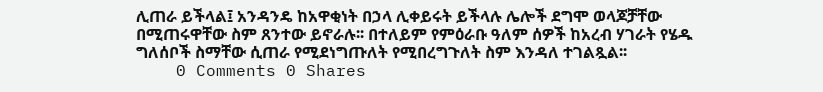ሊጠራ ይችላል፤ አንዳንዴ ከአዋቂነት በኃላ ሊቀይሩት ይችላሉ ሌሎች ደግሞ ወላጆቻቸው በሚጠሩዋቸው ስም ጸንተው ይኖራሉ፡፡ በተለይም የምዕራቡ ዓለም ሰዎች ከአረብ ሃገራት የሄዱ ግለሰቦች ስማቸው ሲጠራ የሚደነግጡለት የሚበረግጉለት ስም እንዳለ ተገልጿል፡፡
    0 Comments 0 Shares